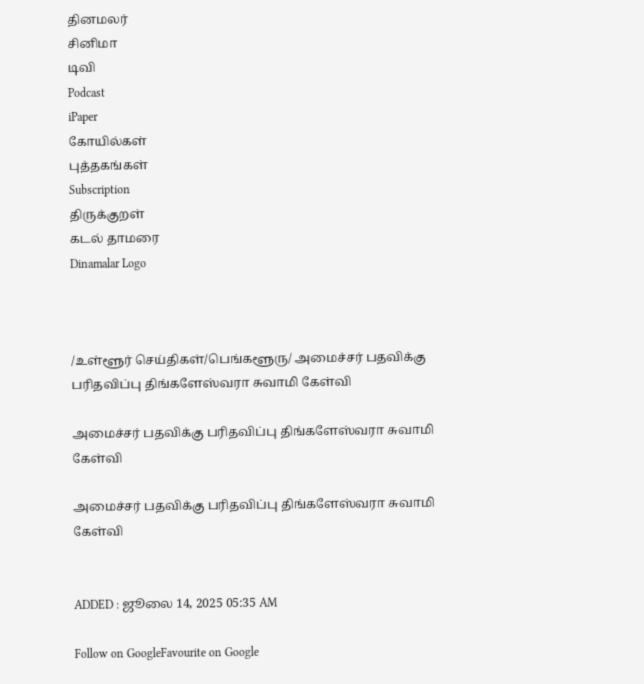தினமலர்
சினிமா
டிவி
Podcast
iPaper
கோயில்கள்
புத்தகங்கள்
Subscription
திருக்குறள்
கடல் தாமரை
Dinamalar Logo



/உள்ளூர் செய்திகள்/பெங்களூரு/ அமைச்சர் பதவிக்கு பரிதவிப்பு திங்களேஸ்வரா சுவாமி கேள்வி

அமைச்சர் பதவிக்கு பரிதவிப்பு திங்களேஸ்வரா சுவாமி கேள்வி

அமைச்சர் பதவிக்கு பரிதவிப்பு திங்களேஸ்வரா சுவாமி கேள்வி


ADDED : ஜூலை 14, 2025 05:35 AM

Follow on GoogleFavourite on Google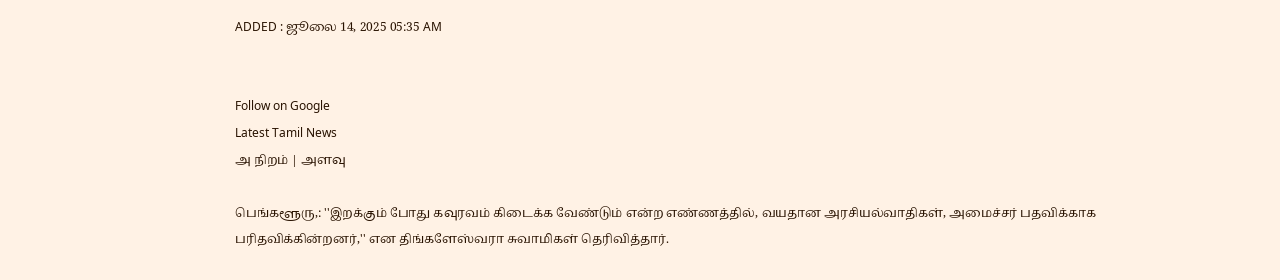ADDED : ஜூலை 14, 2025 05:35 AM


Follow on Google
Latest Tamil News
அ நிறம் | அளவு

பெங்களூரு,: ''இறக்கும் போது கவுரவம் கிடைக்க வேண்டும் என்ற எண்ணத்தில், வயதான அரசியல்வாதிகள், அமைச்சர் பதவிக்காக பரிதவிக்கின்றனர்,'' என திங்களேஸ்வரா சுவாமிகள் தெரிவித்தார்.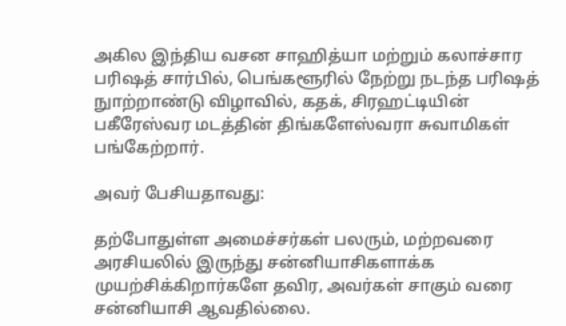அகில இந்திய வசன சாஹித்யா மற்றும் கலாச்சார பரிஷத் சார்பில், பெங்களூரில் நேற்று நடந்த பரிஷத் நுாற்றாண்டு விழாவில், கதக், சிரஹட்டியின் பகீரேஸ்வர மடத்தின் திங்களேஸ்வரா சுவாமிகள் பங்கேற்றார்.

அவர் பேசியதாவது:

தற்போதுள்ள அமைச்சர்கள் பலரும், மற்றவரை அரசியலில் இருந்து சன்னியாசிகளாக்க முயற்சிக்கிறார்களே தவிர, அவர்கள் சாகும் வரை சன்னியாசி ஆவதில்லை.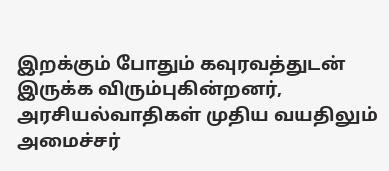இறக்கும் போதும் கவுரவத்துடன் இருக்க விரும்புகின்றனர், அரசியல்வாதிகள் முதிய வயதிலும் அமைச்சர்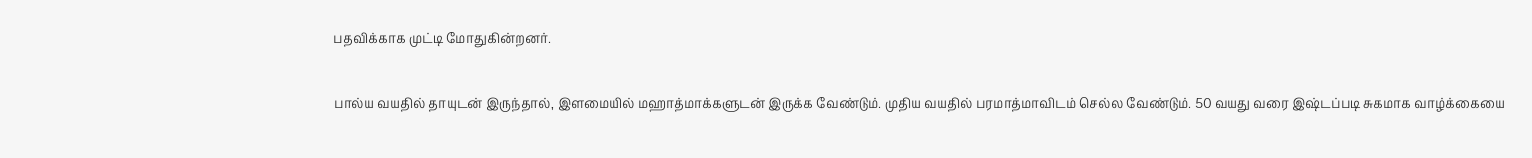பதவிக்காக முட்டி மோதுகின்றனர்.

பால்ய வயதில் தாயுடன் இருந்தால், இளமையில் மஹாத்மாக்களுடன் இருக்க வேண்டும். முதிய வயதில் பரமாத்மாவிடம் செல்ல வேண்டும். 50 வயது வரை இஷ்டப்படி சுகமாக வாழ்க்கையை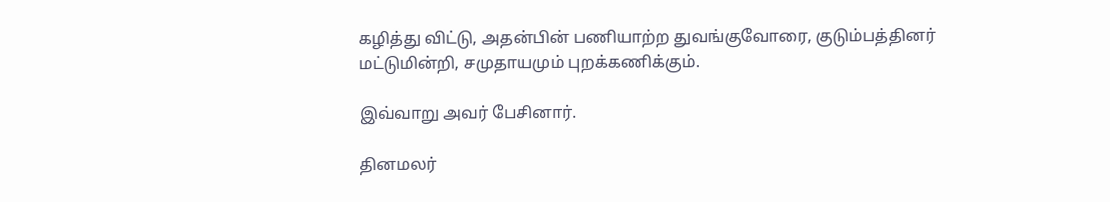கழித்து விட்டு, அதன்பின் பணியாற்ற துவங்குவோரை, குடும்பத்தினர் மட்டுமின்றி, சமுதாயமும் புறக்கணிக்கும்.

இவ்வாறு அவர் பேசினார்.

தினமலர்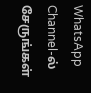WhatsApp Channel-ல் சேருங்கள்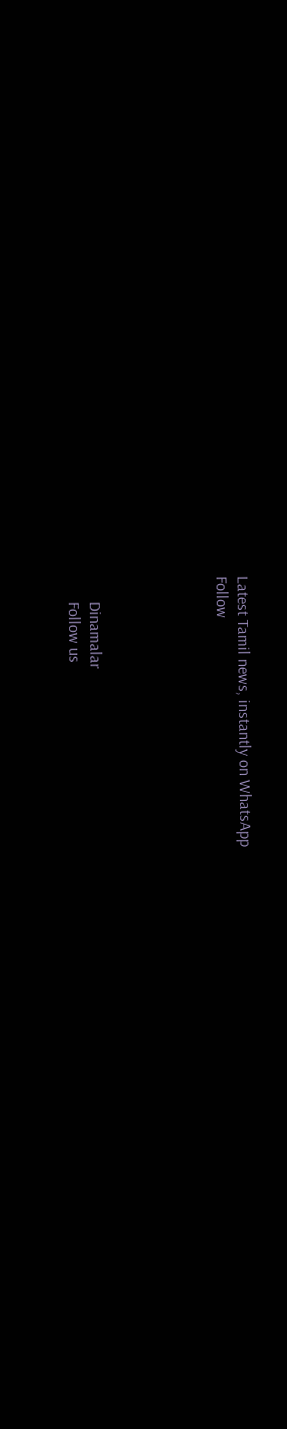Latest Tamil news, instantly on WhatsApp
Follow





      Dinamalar
      Follow us